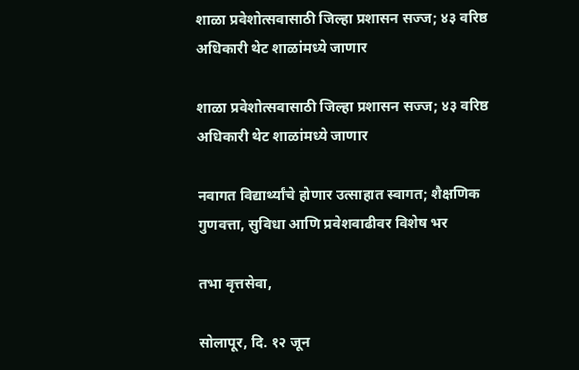शाळा प्रवेशोत्सवासाठी जिल्हा प्रशासन सज्ज; ४३ वरिष्ठ अधिकारी थेट शाळांमध्ये जाणार

शाळा प्रवेशोत्सवासाठी जिल्हा प्रशासन सज्ज; ४३ वरिष्ठ अधिकारी थेट शाळांमध्ये जाणार

नवागत विद्यार्थ्यांचे होणार उत्साहात स्वागत; शैक्षणिक गुणवत्ता, सुविधा आणि प्रवेशवाढीवर विशेष भर

तभा वृत्तसेवा,

सोलापूर, दि. १२ जून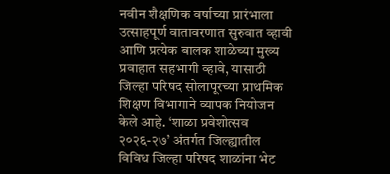नवीन शैक्षणिक वर्षाच्या प्रारंभाला उत्साहपूर्ण वातावरणात सुरुवात व्हावी आणि प्रत्येक बालक शाळेच्या मुख्य प्रवाहात सहभागी व्हावे, यासाठी जिल्हा परिषद सोलापूरच्या प्राथमिक शिक्षण विभागाने व्यापक नियोजन केले आहे. ‘शाळा प्रवेशोत्सव २०२६-२७’ अंतर्गत जिल्ह्यातील विविध जिल्हा परिषद शाळांना भेट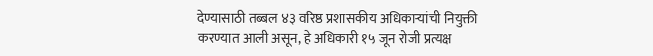देण्यासाठी तब्बल ४३ वरिष्ठ प्रशासकीय अधिकाऱ्यांची नियुक्ती करण्यात आली असून, हे अधिकारी १५ जून रोजी प्रत्यक्ष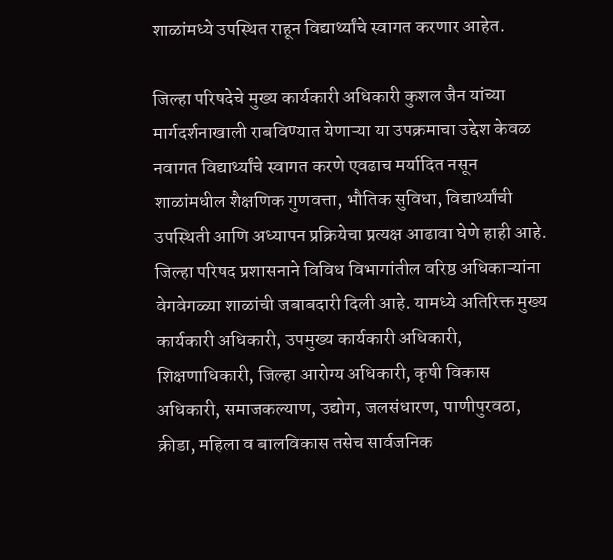शाळांमध्ये उपस्थित राहून विद्यार्थ्यांचे स्वागत करणार आहेत.

जिल्हा परिषदेचे मुख्य कार्यकारी अधिकारी कुशल जैन यांच्या मार्गदर्शनाखाली राबविण्यात येणाऱ्या या उपक्रमाचा उद्देश केवळ नवागत विद्यार्थ्यांचे स्वागत करणे एवढाच मर्यादित नसून शाळांमधील शैक्षणिक गुणवत्ता, भौतिक सुविधा, विद्यार्थ्यांची उपस्थिती आणि अध्यापन प्रक्रियेचा प्रत्यक्ष आढावा घेणे हाही आहे. जिल्हा परिषद प्रशासनाने विविध विभागांतील वरिष्ठ अधिकाऱ्यांना वेगवेगळ्या शाळांची जबाबदारी दिली आहे. यामध्ये अतिरिक्त मुख्य कार्यकारी अधिकारी, उपमुख्य कार्यकारी अधिकारी, शिक्षणाधिकारी, जिल्हा आरोग्य अधिकारी, कृषी विकास अधिकारी, समाजकल्याण, उद्योग, जलसंधारण, पाणीपुरवठा, क्रीडा, महिला व बालविकास तसेच सार्वजनिक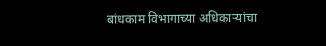बांधकाम विभागाच्या अधिकाऱ्यांचा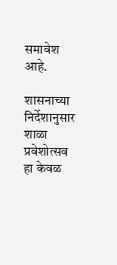समावेश आहे.

शासनाच्या निर्देशानुसार शाळा प्रवेशोत्सव हा केवळ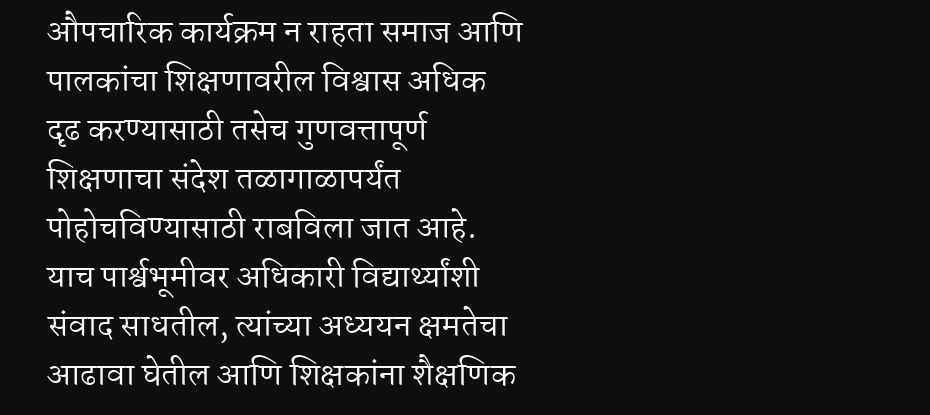औपचारिक कार्यक्रम न राहता समाज आणि पालकांचा शिक्षणावरील विश्वास अधिक दृढ करण्यासाठी तसेच गुणवत्तापूर्ण शिक्षणाचा संदेश तळागाळापर्यंत पोहोचविण्यासाठी राबविला जात आहे. याच पार्श्वभूमीवर अधिकारी विद्यार्थ्यांशी संवाद साधतील, त्यांच्या अध्ययन क्षमतेचा आढावा घेतील आणि शिक्षकांना शैक्षणिक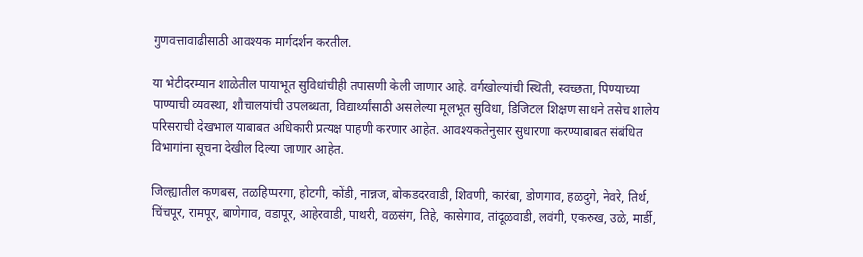गुणवत्तावाढीसाठी आवश्यक मार्गदर्शन करतील.

या भेटीदरम्यान शाळेतील पायाभूत सुविधांचीही तपासणी केली जाणार आहे. वर्गखोल्यांची स्थिती, स्वच्छता, पिण्याच्या पाण्याची व्यवस्था, शौचालयांची उपलब्धता, विद्यार्थ्यांसाठी असलेल्या मूलभूत सुविधा, डिजिटल शिक्षण साधने तसेच शालेय परिसराची देखभाल याबाबत अधिकारी प्रत्यक्ष पाहणी करणार आहेत. आवश्यकतेनुसार सुधारणा करण्याबाबत संबंधित विभागांना सूचना देखील दिल्या जाणार आहेत.

जिल्ह्यातील कणबस, तळहिप्परगा, होटगी, कोंडी, नान्नज, बोकडदरवाडी, शिवणी, कारंबा, डोणगाव, हळदुगे, नेवरे, तिर्थ, चिंचपूर, रामपूर, बाणेगाव, वडापूर, आहेरवाडी, पाथरी, वळसंग, तिहे, कासेगाव, तांदूळवाडी, लवंगी, एकरुख, उळे, मार्डी,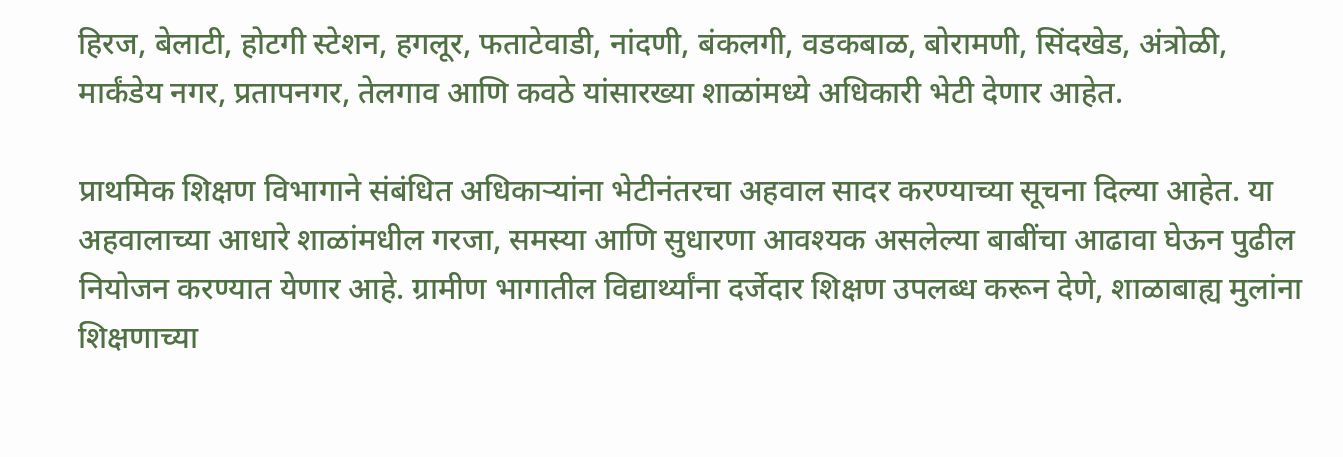हिरज, बेलाटी, होटगी स्टेशन, हगलूर, फताटेवाडी, नांदणी, बंकलगी, वडकबाळ, बोरामणी, सिंदखेड, अंत्रोळी, मार्कंडेय नगर, प्रतापनगर, तेलगाव आणि कवठे यांसारख्या शाळांमध्ये अधिकारी भेटी देणार आहेत.

प्राथमिक शिक्षण विभागाने संबंधित अधिकाऱ्यांना भेटीनंतरचा अहवाल सादर करण्याच्या सूचना दिल्या आहेत. या अहवालाच्या आधारे शाळांमधील गरजा, समस्या आणि सुधारणा आवश्यक असलेल्या बाबींचा आढावा घेऊन पुढील नियोजन करण्यात येणार आहे. ग्रामीण भागातील विद्यार्थ्यांना दर्जेदार शिक्षण उपलब्ध करून देणे, शाळाबाह्य मुलांना शिक्षणाच्या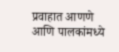प्रवाहात आणणे आणि पालकांमध्ये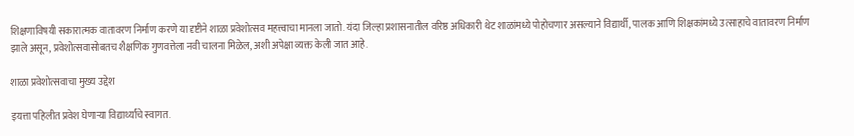शिक्षणाविषयी सकारात्मक वातावरण निर्माण करणे या दृष्टीने शाळा प्रवेशोत्सव महत्त्वाचा मानला जातो. यंदा जिल्हा प्रशासनातील वरिष्ठ अधिकारी थेट शाळांमध्ये पोहोचणार असल्याने विद्यार्थी, पालक आणि शिक्षकांमध्ये उत्साहाचे वातावरण निर्माण झाले असून, प्रवेशोत्सवासोबतच शैक्षणिक गुणवत्तेला नवी चालना मिळेल, अशी अपेक्षा व्यक्त केली जात आहे.

शाळा प्रवेशोत्सवाचा मुख्य उद्देश

इयत्ता पहिलीत प्रवेश घेणाऱ्या विद्यार्थ्यांचे स्वागत.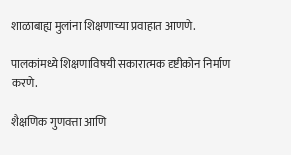शाळाबाह्य मुलांना शिक्षणाच्या प्रवाहात आणणे.

पालकांमध्ये शिक्षणाविषयी सकारात्मक दृष्टीकोन निर्माण करणे.

शैक्षणिक गुणवत्ता आणि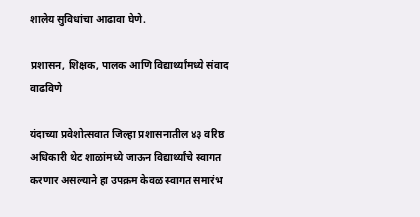शालेय सुविधांचा आढावा घेणे.

प्रशासन, शिक्षक, पालक आणि विद्यार्थ्यांमध्ये संवाद वाढविणे

यंदाच्या प्रवेशोत्सवात जिल्हा प्रशासनातील ४३ वरिष्ठ अधिकारी थेट शाळांमध्ये जाऊन विद्यार्थ्यांचे स्वागत करणार असल्याने हा उपक्रम केवळ स्वागत समारंभ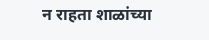न राहता शाळांच्या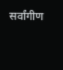सर्वांगीण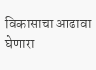विकासाचा आढावा घेणारा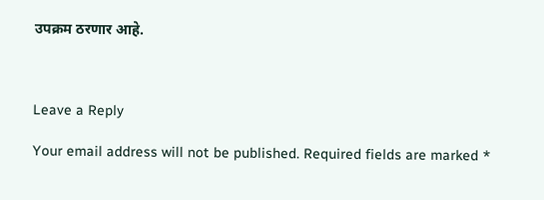उपक्रम ठरणार आहे.



Leave a Reply

Your email address will not be published. Required fields are marked *